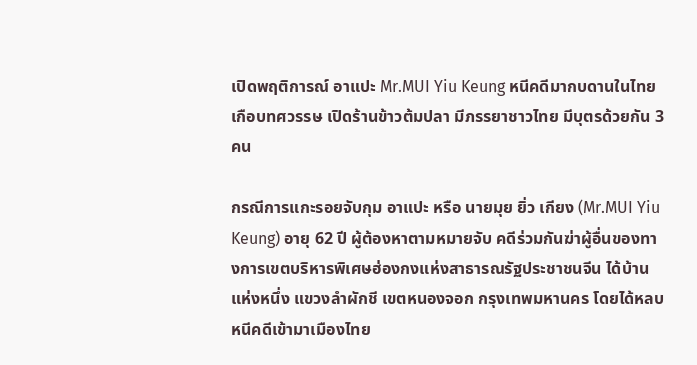เปิดพฤติการณ์ อาแปะ Mr.MUI Yiu Keung หนีคดีมากบดานในไทยเกือบทศวรรษ เปิดร้านข้าวต้มปลา มีภรรยาชาวไทย มีบุตรด้วยกัน 3 คน

กรณีการแกะรอยจับกุม อาแปะ หรือ นายมุย ยิ่ว เกียง (Mr.MUI Yiu Keung) อายุ 62 ปี ผู้ต้องหาตามหมายจับ คดีร่วมกันฆ่าผู้อื่นของทางการเขตบริหารพิเศษฮ่องกงแห่งสาธารณรัฐประชาชนจีน ได้บ้านแห่งหนึ่ง แขวงลำผักชี เขตหนองจอก กรุงเทพมหานคร โดยได้หลบหนีคดีเข้ามาเมืองไทย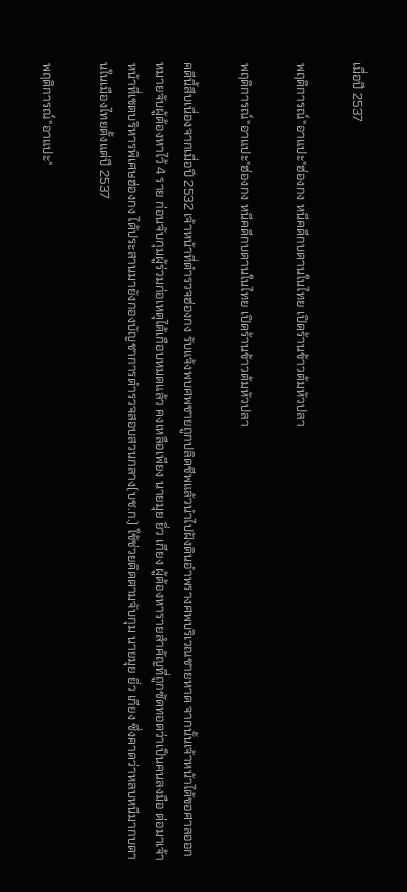เมื่อปี 2537

พฤติการณ์"อาแปะ"ฮ่องกง หนีคดีกบดานในไทย เปิดร้านข้าวต้มหัวปลา

พฤติการณ์"อาแปะ"ฮ่องกง หนีคดีกบดานในไทย เปิดร้านข้าวต้มหัวปลา

คดีนี้สืบเนื่องจากเมื่อปี 2532 เจ้าหน้าที่ตำรวจฮ่องกง รับแจ้งพบศพชายถูกปลิดชีพแล้วนำไปฝังดินอำพรางศพบริเวณชายหาด จากนั้นเจ้าหน้าได้ขอศาลออกหมายจับผู้ต้องหาไว้ 4 ราย ก่อนจับกุมผู้ร่วมก่อเหตุได้เกือบหมดแล้ว คงเหลือเพียง นายมุย ยิ่ว เกียง ผู้ต้องหารายสำคัญที่ถูกซัดทอดว่าเป็นคนลงมือ ต่อมาเจ้าหน้าที่เขตบริหารพิเศษฮ่องกง ได้ประสานมายังกองบัญชาการตำรวจสอบสวนกลาง(บช.ก.) ใช้ช่วยติดตามจับกุม นายมุย ยิ่ว เกียง ซึ่งคาดว่าหลบหนีมากบดานในเมืองไทยตั้งแต่ปี 2537

พฤติการณ์"อาแปะ"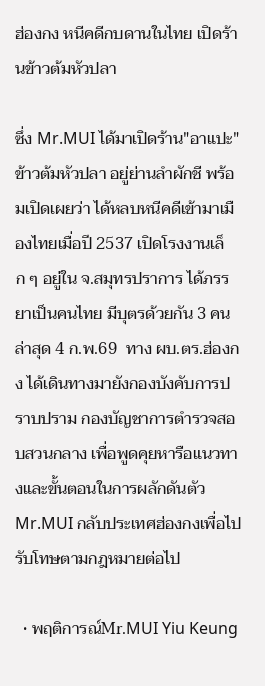ฮ่องกง หนีคดีกบดานในไทย เปิดร้านข้าวต้มหัวปลา

ซึ่ง Mr.MUI ได้มาเปิดร้าน"อาแปะ"ข้าวต้มหัวปลา อยู่ย่านลำผักชี พร้อมเปิดเผยว่า ได้หลบหนีคดีเข้ามาเมืองไทยเมื่อปี 2537 เปิดโรงงานเล็ก ๆ อยู่ใน จ.สมุทรปราการ ได้ภรรยาเป็นคนไทย มีบุตรด้วยกัน 3 คน  ล่าสุด 4 ก.พ.69  ทาง ผบ.ตร.ฮ่องกง ได้เดินทางมายังกองบังคับการปราบปราม กองบัญชาการตำรวจสอบสวนกลาง เพื่อพูดคุยหารือแนวทางและขั้นตอนในการผลักดันตัว Mr.MUI กลับประเทศฮ่องกงเพื่อไปรับโทษตามกฎหมายต่อไป

  • พฤติการณ์Mr.MUI Yiu Keung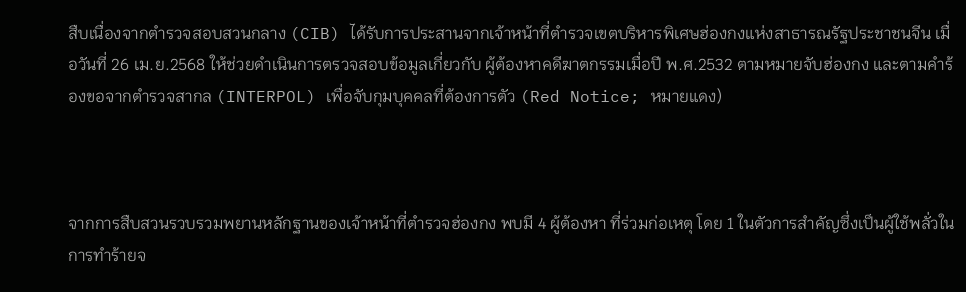สืบเนื่องจากตำรวจสอบสวนกลาง (CIB) ได้รับการประสานจากเจ้าหน้าที่ตำรวจเขตบริหารพิเศษฮ่องกงแห่งสาธารณรัฐประชาชนจีน เมื่อวันที่ 26 เม.ย.2568 ให้ช่วยดำเนินการตรวจสอบข้อมูลเกี่ยวกับ ผู้ต้องหาคดีฆาตกรรมเมื่อปี พ.ศ.2532 ตามหมายจับฮ่องกง และตามคำร้องขอจากตำรวจสากล (INTERPOL) เพื่อจับกุมบุคคลที่ต้องการตัว (Red Notice; หมายแดง)



จากการสืบสวนรวบรวมพยานหลักฐานของเจ้าหน้าที่ตำรวจฮ่องกง พบมี 4 ผู้ต้องหา ที่ร่วมก่อเหตุ โดย 1 ในตัวการสำคัญซึ่งเป็นผู้ใช้พลั่วในการทำร้ายจ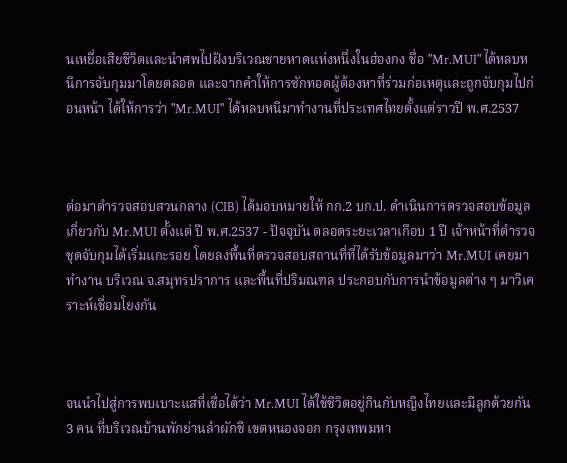นเหยื่อเสียชีวิตและนำศพไปฝังบริเวณชายหาดแห่งหนึ่งในฮ่องกง ชื่อ "Mr.MUI" ได้หลบหนีการจับกุมมาโดยตลอด และจากคำให้การซักทอดผู้ต้องหาที่ร่วมก่อเหตุและถูกจับกุมไปก่อนหน้า ได้ให้การว่า "Mr.MUI" ได้หลบหนีมาทำงานที่ประเทศไทยตั้งแต่ราวปี พ.ศ.2537



ต่อมาตำรวจสอบสวนกลาง (CIB) ได้มอบหมายให้ กก.2 บก.ป. ดำเนินการตรวจสอบข้อมูลเกี่ยวกับ Mr.MUI ตั้งแต่ ปี พ.ศ.2537 - ปัจจุบัน ตลอดระยะเวลาเกือบ 1 ปี เจ้าหน้าที่ตำรวจชุดจับกุมได้เริ่มแกะรอย โดยลงพื้นที่ตรวจสอบสถานที่ที่ได้รับข้อมูลมาว่า Mr.MUI เคยมาทำงาน บริเวณ จ.สมุทรปราการ และพื้นที่ปริมณฑล ประกอบกับการนำข้อมูลต่าง ๆ มาวิเคราะห์เชื่อมโยงกัน



จนนำไปสู่การพบเบาะแสที่เชื่อได้ว่า Mr.MUI ได้ใช้ชีวิตอยู่กินกับหญิงไทยและมีลูกด้วยกัน 3 คน ที่บริเวณบ้านพักย่านลำผักชี เขตหนองจอก กรุงเทพมหา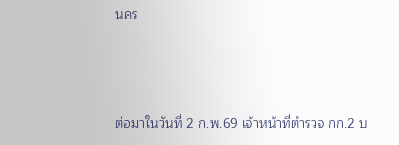นคร



ต่อมาในวันที่ 2 ก.พ.69 เจ้าหน้าที่ตำรวจ กก.2 บ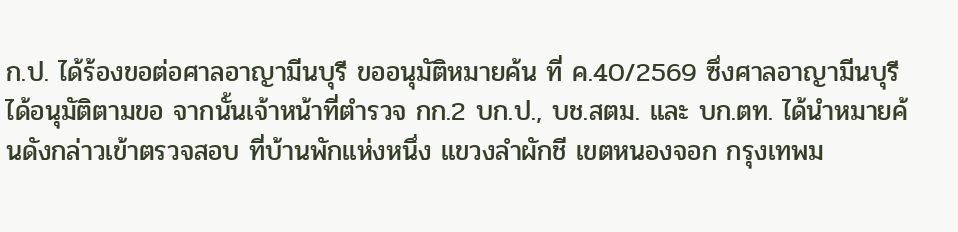ก.ป. ได้ร้องขอต่อศาลอาญามีนบุรี ขออนุมัติหมายค้น ที่ ค.40/2569 ซึ่งศาลอาญามีนบุรีได้อนุมัติตามขอ จากนั้นเจ้าหน้าที่ตำรวจ กก.2 บก.ป., บช.สตม. และ บก.ตท. ได้นำหมายค้นดังกล่าวเข้าตรวจสอบ ที่บ้านพักแห่งหนึ่ง แขวงลำผักชี เขตหนองจอก กรุงเทพม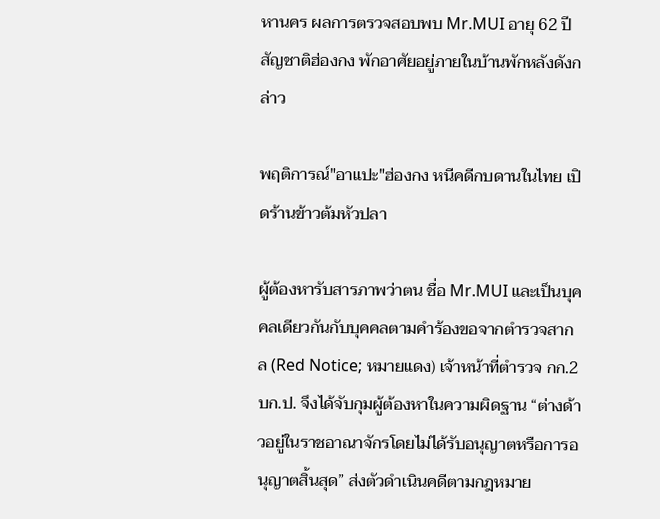หานคร ผลการตรวจสอบพบ Mr.MUI อายุ 62 ปี สัญชาติฮ่องกง พักอาศัยอยู่ภายในบ้านพักหลังดังกล่าว

พฤติการณ์"อาแปะ"ฮ่องกง หนีคดีกบดานในไทย เปิดร้านข้าวต้มหัวปลา

ผู้ต้องหารับสารภาพว่าตน ชื่อ Mr.MUI และเป็นบุคคลเดียวกันกับบุคคลตามคำร้องขอจากตำรวจสากล (Red Notice; หมายแดง) เจ้าหน้าที่ตำรวจ กก.2 บก.ป. จึงได้จับกุมผู้ต้องหาในความผิดฐาน “ต่างด้าวอยู่ในราชอาณาจักรโดยไม่ได้รับอนุญาตหรือการอนุญาตสิ้นสุด” ส่งตัวดำเนินคดีตามกฎหมาย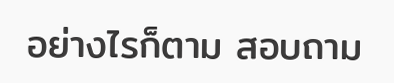อย่างไรก็ตาม สอบถาม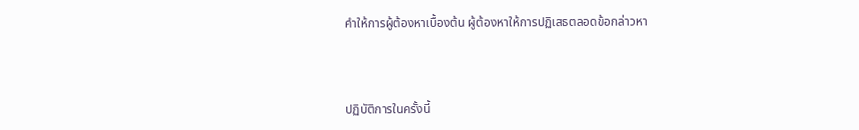คำให้การผู้ต้องหาเบื้องต้น ผู้ต้องหาให้การปฏิเสธตลอดข้อกล่าวหา



ปฏิบัติการในครั้งนี้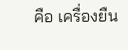คือ เครื่องยืน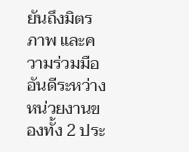ยันถึงมิตรภาพ และความร่วมมืออันดีระหว่างหน่วยงานของทั้ง 2 ประ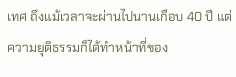เทศ ถึงแม้เวลาจะผ่านไปนานเกือบ 40 ปี แต่ความยุติธรรมก็ได้ทำหน้าที่ของ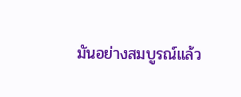มันอย่างสมบูรณ์แล้ว